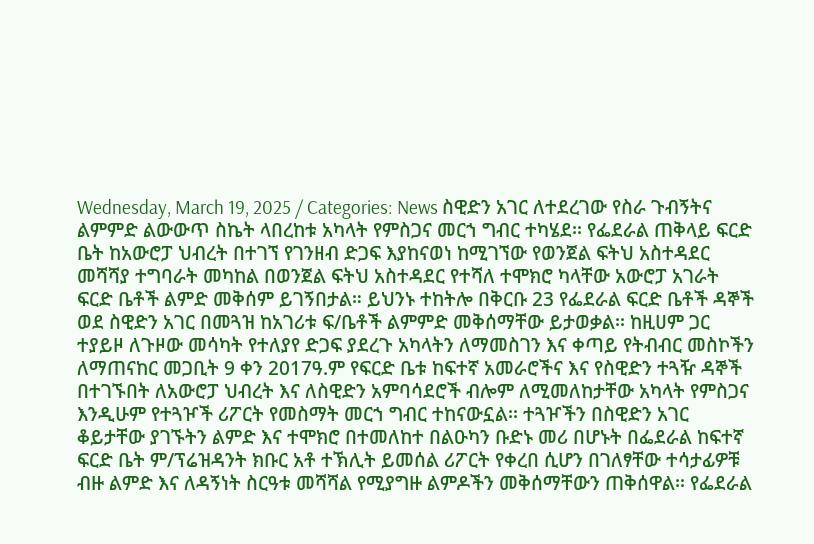Wednesday, March 19, 2025 / Categories: News ስዊድን አገር ለተደረገው የስራ ጉብኝትና ልምምድ ልውውጥ ስኬት ላበረከቱ አካላት የምስጋና መርኀ ግብር ተካሄደ፡፡ የፌደራል ጠቅላይ ፍርድ ቤት ከአውሮፓ ህብረት በተገኘ የገንዘብ ድጋፍ እያከናወነ ከሚገኘው የወንጀል ፍትህ አስተዳደር መሻሻያ ተግባራት መካከል በወንጀል ፍትህ አስተዳደር የተሻለ ተሞክሮ ካላቸው አውሮፓ አገራት ፍርድ ቤቶች ልምድ መቅሰም ይገኝበታል። ይህንኑ ተከትሎ በቅርቡ 23 የፌደራል ፍርድ ቤቶች ዳኞች ወደ ስዊድን አገር በመጓዝ ከአገሪቱ ፍ/ቤቶች ልምምድ መቅሰማቸው ይታወቃል፡፡ ከዚሀም ጋር ተያይዞ ለጉዞው መሳካት የተለያየ ድጋፍ ያደረጉ አካላትን ለማመስገን እና ቀጣይ የትብብር መስኮችን ለማጠናከር መጋቢት 9 ቀን 2017ዓ.ም የፍርድ ቤቱ ከፍተኛ አመራሮችና እና የስዊድን ተጓዥ ዳኞች በተገኙበት ለአውሮፓ ህብረት እና ለስዊድን አምባሳደሮች ብሎም ለሚመለከታቸው አካላት የምስጋና እንዲሁም የተጓዦች ሪፖርት የመስማት መርኀ ግብር ተከናውኗል፡፡ ተጓዦችን በስዊድን አገር ቆይታቸው ያገኙትን ልምድ እና ተሞክሮ በተመለከተ በልዑካን ቡድኑ መሪ በሆኑት በፌደራል ከፍተኛ ፍርድ ቤት ም/ፕሬዝዳንት ክቡር አቶ ተኽሊት ይመሰል ሪፖርት የቀረበ ሲሆን በገለፃቸው ተሳታፊዎቹ ብዙ ልምድ እና ለዳኝነት ስርዓቱ መሻሻል የሚያግዙ ልምዶችን መቅሰማቸውን ጠቅሰዋል፡፡ የፌደራል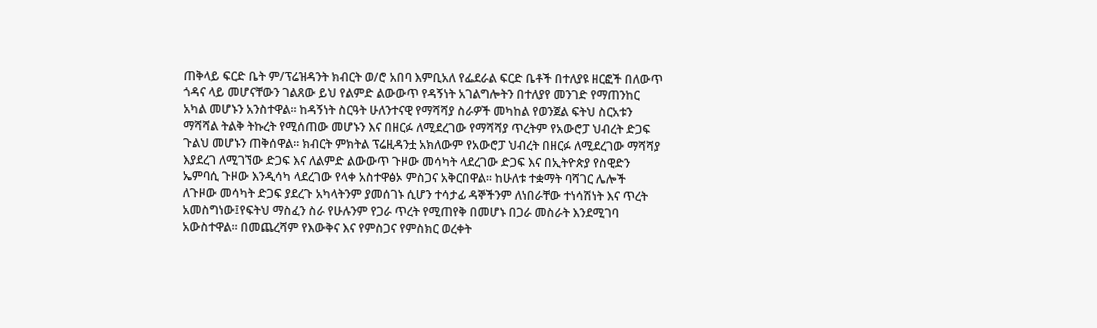ጠቅላይ ፍርድ ቤት ም/ፕሬዝዳንት ክብርት ወ/ሮ አበባ እምቢአለ የፌደራል ፍርድ ቤቶች በተለያዩ ዘርፎች በለውጥ ጎዳና ላይ መሆናቸውን ገልጸው ይህ የልምድ ልውውጥ የዳኝነት አገልግሎትን በተለያየ መንገድ የማጠንከር አካል መሆኑን አንስተዋል፡፡ ከዳኝነት ስርዓት ሁለንተናዊ የማሻሻያ ስራዎች መካከል የወንጀል ፍትህ ስርአቱን ማሻሻል ትልቅ ትኩረት የሚሰጠው መሆኑን እና በዘርፉ ለሚደረገው የማሻሻያ ጥረትም የአውሮፓ ህብረት ድጋፍ ጉልህ መሆኑን ጠቅሰዋል፡፡ ክብርት ምክትል ፕሬዚዳንቷ አክለውም የአውሮፓ ህብረት በዘርፉ ለሚደረገው ማሻሻያ እያደረገ ለሚገኘው ድጋፍ እና ለልምድ ልውውጥ ጉዞው መሳካት ላደረገው ድጋፍ እና በኢትዮጵያ የስዊድን ኤምባሲ ጉዞው እንዲሳካ ላደረገው የላቀ አስተዋፅኦ ምስጋና አቅርበዋል፡፡ ከሁለቱ ተቋማት ባሻገር ሌሎች ለጉዞው መሳካት ድጋፍ ያደረጉ አካላትንም ያመሰገኑ ሲሆን ተሳታፊ ዳኞችንም ለነበራቸው ተነሳሽነት እና ጥረት አመስግነው፤የፍትህ ማስፈን ስራ የሁሉንም የጋራ ጥረት የሚጠየቅ በመሆኑ በጋራ መስራት እንደሚገባ አውስተዋል፡፡ በመጨረሻም የእውቅና እና የምስጋና የምስክር ወረቀት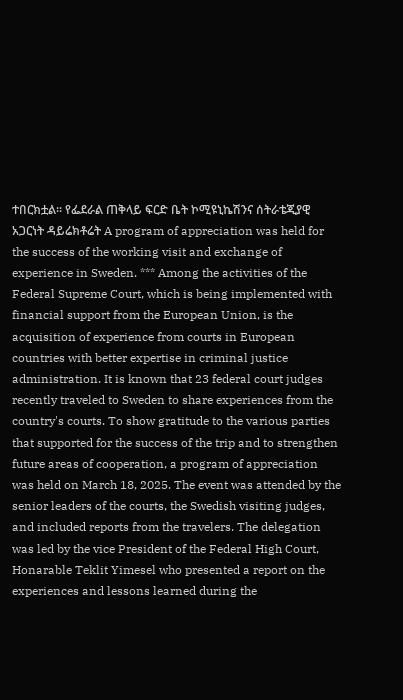ተበርክቷል፡፡ የፌደራል ጠቅላይ ፍርድ ቤት ኮሚዩኒኬሽንና ሰትራቴጂያዊ አጋርነት ዳይሬክቶሬት A program of appreciation was held for the success of the working visit and exchange of experience in Sweden. *** Among the activities of the Federal Supreme Court, which is being implemented with financial support from the European Union, is the acquisition of experience from courts in European countries with better expertise in criminal justice administration. It is known that 23 federal court judges recently traveled to Sweden to share experiences from the country's courts. To show gratitude to the various parties that supported for the success of the trip and to strengthen future areas of cooperation, a program of appreciation was held on March 18, 2025. The event was attended by the senior leaders of the courts, the Swedish visiting judges, and included reports from the travelers. The delegation was led by the vice President of the Federal High Court, Honarable Teklit Yimesel who presented a report on the experiences and lessons learned during the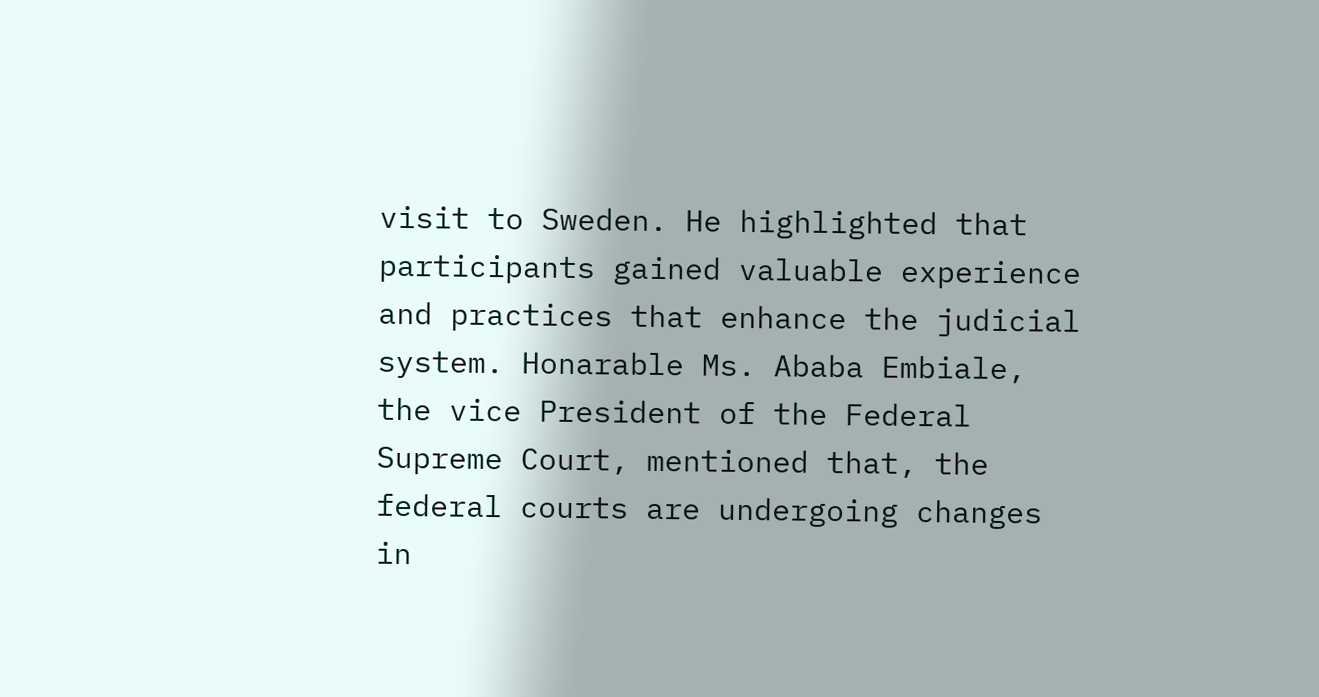visit to Sweden. He highlighted that participants gained valuable experience and practices that enhance the judicial system. Honarable Ms. Ababa Embiale, the vice President of the Federal Supreme Court, mentioned that, the federal courts are undergoing changes in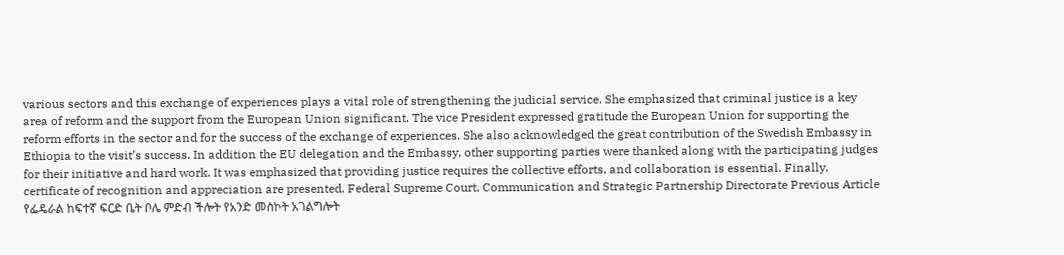various sectors and this exchange of experiences plays a vital role of strengthening the judicial service. She emphasized that criminal justice is a key area of reform and the support from the European Union significant. The vice President expressed gratitude the European Union for supporting the reform efforts in the sector and for the success of the exchange of experiences. She also acknowledged the great contribution of the Swedish Embassy in Ethiopia to the visit’s success. In addition the EU delegation and the Embassy, other supporting parties were thanked along with the participating judges for their initiative and hard work. It was emphasized that providing justice requires the collective efforts, and collaboration is essential. Finally, certificate of recognition and appreciation are presented. Federal Supreme Court, Communication and Strategic Partnership Directorate Previous Article የፌዴራል ከፍተኛ ፍርድ ቤት ቦሌ ምድብ ችሎት የአንድ መስኮት አገልግሎት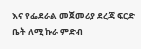እና የፌደራል መጀመሪያ ደረጃ ፍርድ ቤት ለሚ ኩራ ምድብ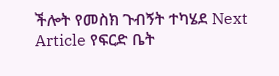ችሎት የመስክ ጉብኝት ተካሄደ Next Article የፍርድ ቤት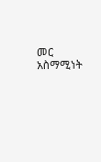መር አስማሚነት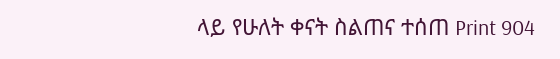ላይ የሁለት ቀናት ስልጠና ተሰጠ Print 904